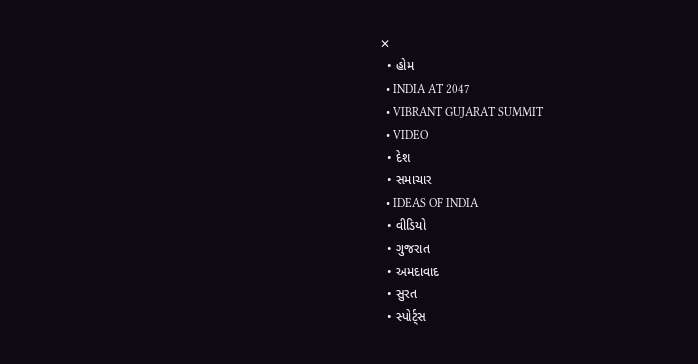✕
  • હોમ
  • INDIA AT 2047
  • VIBRANT GUJARAT SUMMIT
  • VIDEO
  • દેશ
  • સમાચાર
  • IDEAS OF INDIA
  • વીડિયો
  • ગુજરાત
  • અમદાવાદ
  • સુરત
  • સ્પોર્ટ્સ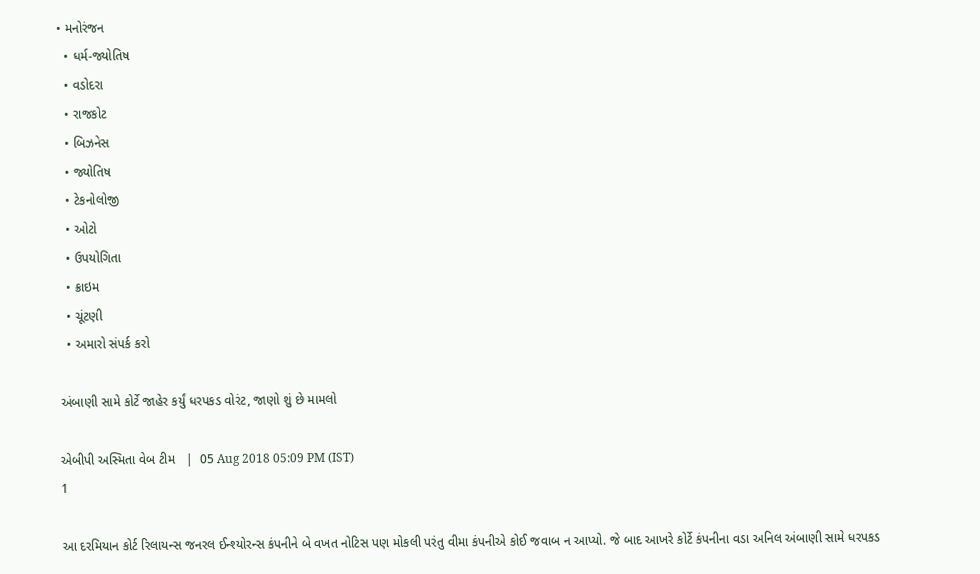• મનોરંજન
  • ધર્મ-જ્યોતિષ
  • વડોદરા
  • રાજકોટ
  • બિઝનેસ
  • જ્યોતિષ
  • ટેકનોલોજી
  • ઓટો
  • ઉપયોગિતા
  • ક્રાઇમ
  • ચૂંટણી
  • અમારો સંપર્ક કરો

અંબાણી સામે કોર્ટે જાહેર કર્યું ધરપકડ વોરંટ, જાણો શું છે મામલો

એબીપી અસ્મિતા વેબ ટીમ   |  05 Aug 2018 05:09 PM (IST)
1

આ દરમિયાન કોર્ટ રિલાયન્સ જનરલ ઈન્શ્યોરન્સ કંપનીને બે વખત નોટિસ પણ મોકલી પરંતુ વીમા કંપનીએ કોઈ જવાબ ન આપ્યો. જે બાદ આખરે કોર્ટે કંપનીના વડા અનિલ અંબાણી સામે ધરપકડ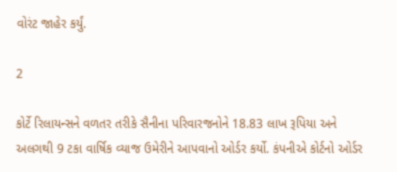વોરંટ જાહેર કર્યું.

2

કોર્ટે રિલાયન્સને વળતર તરીકે સૈનીના પરિવારજનોને 18.83 લાખ રૂપિયા અને અલગથી 9 ટકા વાર્ષિક વ્યાજ ઉમેરીને આપવાનો ઓર્ડર કર્યો. કંપનીએ કોર્ટનો ઓર્ડર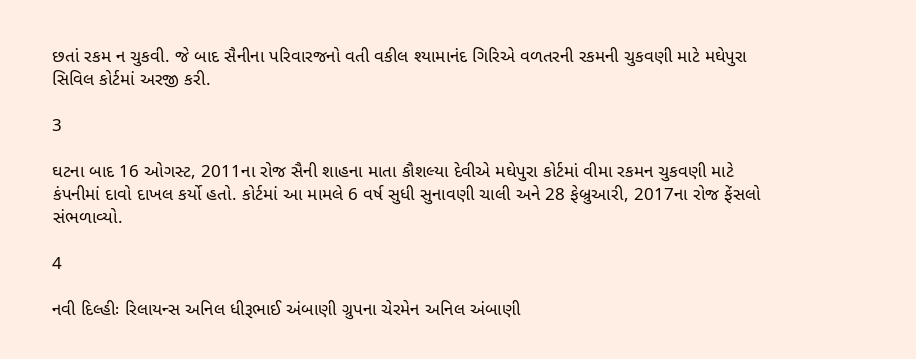છતાં રકમ ન ચુકવી. જે બાદ સૈનીના પરિવારજનો વતી વકીલ શ્યામાનંદ ગિરિએ વળતરની રકમની ચુકવણી માટે મઘેપુરા સિવિલ કોર્ટમાં અરજી કરી.

3

ઘટના બાદ 16 ઓગસ્ટ, 2011ના રોજ સૈની શાહના માતા કૌશલ્યા દેવીએ મઘેપુરા કોર્ટમાં વીમા રકમન ચુકવણી માટે કંપનીમાં દાવો દાખલ કર્યો હતો. કોર્ટમાં આ મામલે 6 વર્ષ સુધી સુનાવણી ચાલી અને 28 ફેબ્રુઆરી, 2017ના રોજ ફેંસલો સંભળાવ્યો.

4

નવી દિલ્હીઃ રિલાયન્સ અનિલ ધીરૂભાઈ અંબાણી ગ્રુપના ચેરમેન અનિલ અંબાણી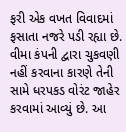ફરી એક વખત વિવાદમાં ફસાતા નજરે પડી રહ્યા છે. વીમા કંપની દ્વારા ચુકવણી નહીં કરવાના કારણે તેની સામે ધરપકડ વોરંટ જાહેર કરવામાં આવ્યું છે. આ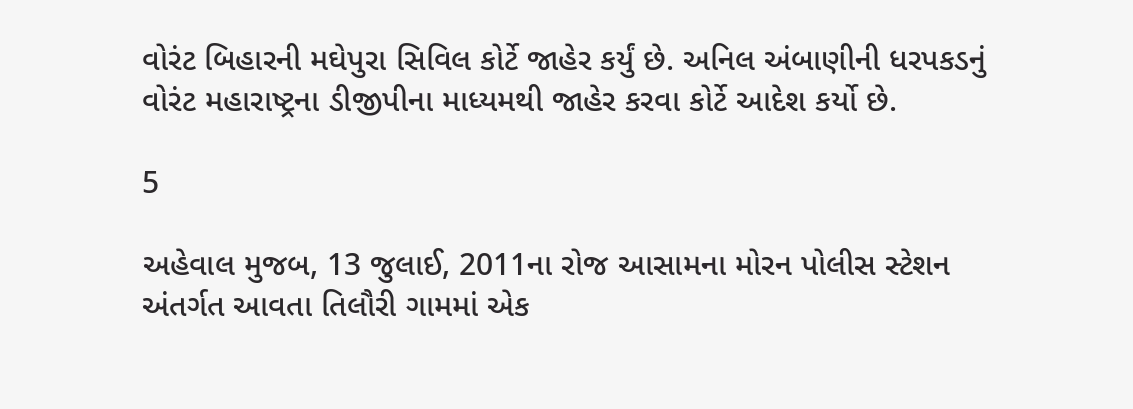વોરંટ બિહારની મઘેપુરા સિવિલ કોર્ટે જાહેર કર્યું છે. અનિલ અંબાણીની ધરપકડનું વોરંટ મહારાષ્ટ્રના ડીજીપીના માધ્યમથી જાહેર કરવા કોર્ટે આદેશ કર્યો છે.

5

અહેવાલ મુજબ, 13 જુલાઈ, 2011ના રોજ આસામના મોરન પોલીસ સ્ટેશન અંતર્ગત આવતા તિલૌરી ગામમાં એક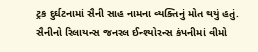ટ્રક દુર્ઘટનામાં સૈની સાહ નામના વ્યક્તિનું મોત થયું હતું. સૈનીનો રિલાયન્સ જનરલ ઈન્શ્યોરન્સ કંપનીમાં વીમો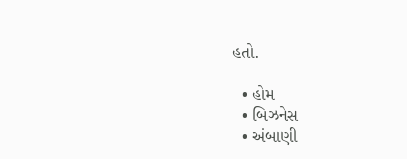હતો.

  • હોમ
  • બિઝનેસ
  • અંબાણી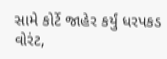સામે કોર્ટે જાહેર કર્યું ધરપકડ વોરંટ,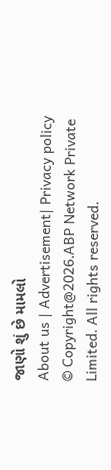જાણો શું છે મામલો
About us | Advertisement| Privacy policy
© Copyright@2026.ABP Network Private Limited. All rights reserved.